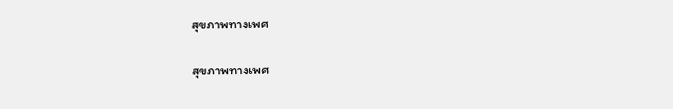สุขภาพทางเพศ

สุขภาพทางเพศ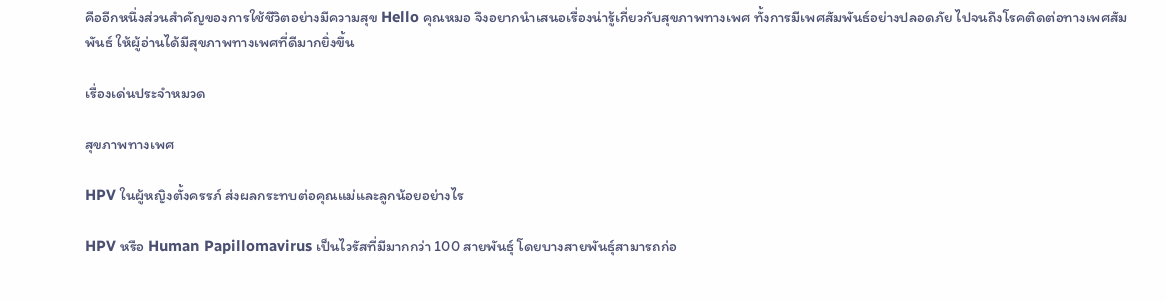คืออีกหนึ่งส่วนสำคัญของการใช้ชีวิตอย่างมีความสุข Hello คุณหมอ จึงอยากนำเสนอเรื่องน่ารู้เกี่ยวกับสุขภาพทางเพศ ทั้งการมีเพศสัมพันธ์อย่างปลอดภัย ไปจนถึงโรคติดต่อทางเพศสัมพันธ์ ให้ผู้อ่านได้มีสุขภาพทางเพศที่ดีมากยิ่งขึ้น

เรื่องเด่นประจำหมวด

สุขภาพทางเพศ

HPV ในผู้หญิงตั้งครรภ์ ส่งผลกระทบต่อคุณแม่และลูกน้อยอย่างไร

HPV หรือ Human Papillomavirus เป็นไวรัสที่มีมากกว่า 100 สายพันธุ์ โดยบางสายพันธุ์สามารถก่อ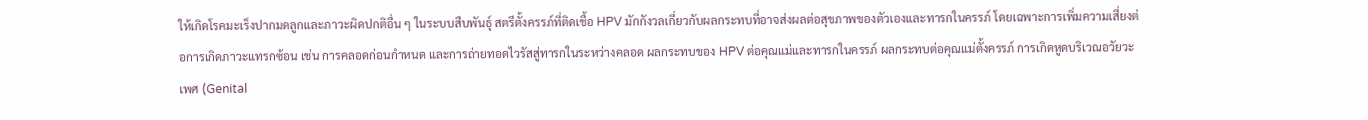ให้เกิดโรคมะเร็งปากมดลูกและภาวะผิดปกติอื่น ๆ ในระบบสืบพันธุ์ สตรีตั้งครรภ์ที่ติดเชื้อ HPV มักกังวลเกี่ยวกับผลกระทบที่อาจส่งผลต่อสุขภาพของตัวเองและทารกในครรภ์ โดยเฉพาะการเพิ่มความเสี่ยงต่อการเกิดภาวะแทรกซ้อน เช่น การคลอดก่อนกำหนด และการถ่ายทอดไวรัสสู่ทารกในระหว่างคลอด ผลกระทบของ HPV ต่อคุณแม่และทารกในครรภ์ ผลกระทบต่อคุณแม่ตั้งครรภ์ การเกิดหูดบริเวณอวัยวะเพศ (Genital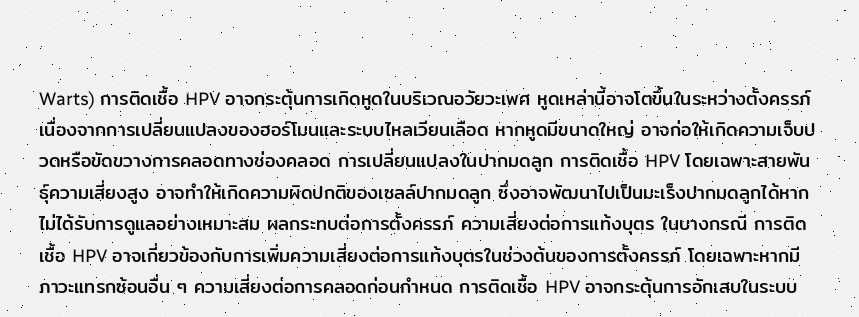Warts) การติดเชื้อ HPV อาจกระตุ้นการเกิดหูดในบริเวณอวัยวะเพศ หูดเหล่านี้อาจโตขึ้นในระหว่างตั้งครรภ์เนื่องจากการเปลี่ยนแปลงของฮอร์โมนและระบบไหลเวียนเลือด หากหูดมีขนาดใหญ่ อาจก่อให้เกิดความเจ็บปวดหรือขัดขวางการคลอดทางช่องคลอด การเปลี่ยนแปลงในปากมดลูก การติดเชื้อ HPV โดยเฉพาะสายพันธุ์ความเสี่ยงสูง อาจทำให้เกิดความผิดปกติของเซลล์ปากมดลูก ซึ่งอาจพัฒนาไปเป็นมะเร็งปากมดลูกได้หากไม่ได้รับการดูแลอย่างเหมาะสม ผลกระทบต่อการตั้งครรภ์ ความเสี่ยงต่อการแท้งบุตร ในบางกรณี การติดเชื้อ HPV อาจเกี่ยวข้องกับการเพิ่มความเสี่ยงต่อการแท้งบุตรในช่วงต้นของการตั้งครรภ์ โดยเฉพาะหากมีภาวะแทรกซ้อนอื่น ๆ ความเสี่ยงต่อการคลอดก่อนกำหนด การติดเชื้อ HPV อาจกระตุ้นการอักเสบในระบบ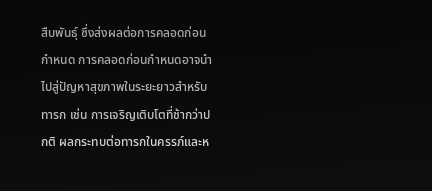สืบพันธุ์ ซึ่งส่งผลต่อการคลอดก่อนกำหนด การคลอดก่อนกำหนดอาจนำไปสู่ปัญหาสุขภาพในระยะยาวสำหรับทารก เช่น การเจริญเติบโตที่ช้ากว่าปกติ ผลกระทบต่อทารกในครรภ์และห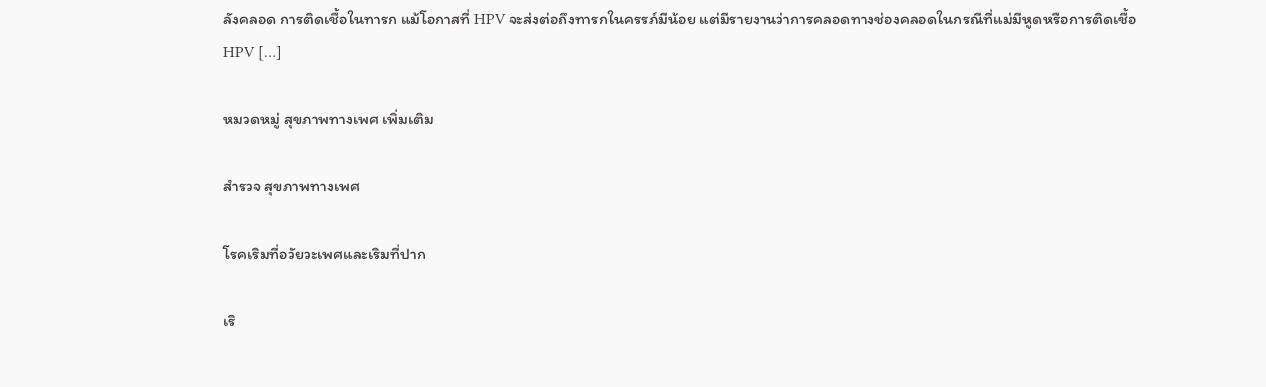ลังคลอด การติดเชื้อในทารก แม้โอกาสที่ HPV จะส่งต่อถึงทารกในครรภ์มีน้อย แต่มีรายงานว่าการคลอดทางช่องคลอดในกรณีที่แม่มีหูดหรือการติดเชื้อ HPV […]

หมวดหมู่ สุขภาพทางเพศ เพิ่มเติม

สำรวจ สุขภาพทางเพศ

โรคเริมที่อวัยวะเพศและเริมที่ปาก

เริ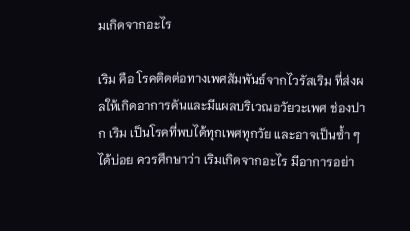มเกิดจากอะไร

เริม คือ โรคติดต่อทางเพศสัมพันธ์จากไวรัสเริม ที่ส่งผลให้เกิดอาการคันและมีแผลบริเวณอวัยวะเพศ ช่องปาก เริม เป็นโรคที่พบได้ทุกเพศทุกวัย และอาจเป็นซ้ำ ๆ ได้บ่อย ควรศึกษาว่า เริมเกิดจากอะไร มีอาการอย่า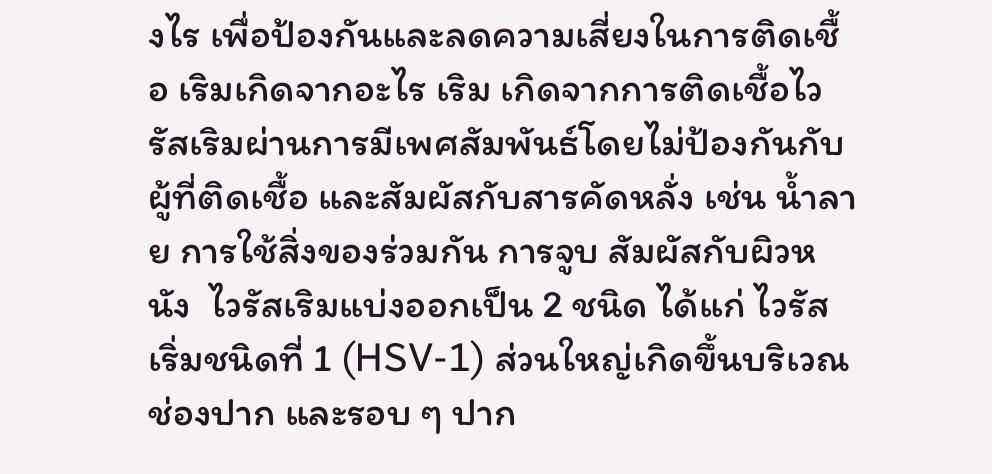งไร เพื่อป้องกันและลดความเสี่ยงในการติดเชื้อ เริมเกิดจากอะไร เริม เกิดจากการติดเชื้อไวรัสเริมผ่านการมีเพศสัมพันธ์โดยไม่ป้องกันกับผู้ที่ติดเชื้อ และสัมผัสกับสารคัดหลั่ง เช่น น้ำลาย การใช้สิ่งของร่วมกัน การจูบ สัมผัสกับผิวหนัง  ไวรัสเริมแบ่งออกเป็น 2 ชนิด ได้แก่ ไวรัสเริ่มชนิดที่ 1 (HSV-1) ส่วนใหญ่เกิดขึ้นบริเวณช่องปาก และรอบ ๆ ปาก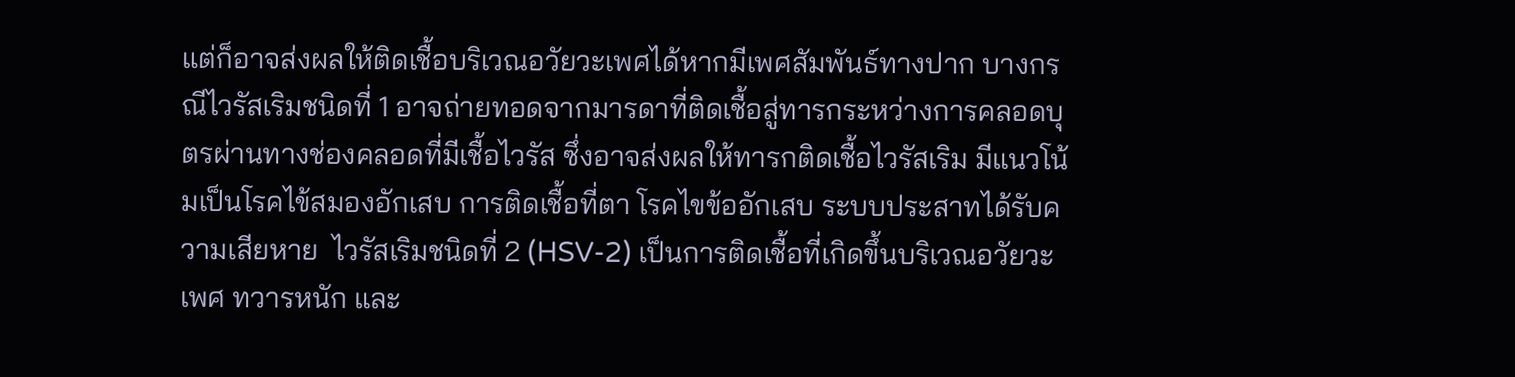แต่ก็อาจส่งผลให้ติดเชื้อบริเวณอวัยวะเพศได้หากมีเพศสัมพันธ์ทางปาก บางกรณีไวรัสเริมชนิดที่ 1 อาจถ่ายทอดจากมารดาที่ติดเชื้อสู่ทารกระหว่างการคลอดบุตรผ่านทางช่องคลอดที่มีเชื้อไวรัส ซึ่งอาจส่งผลให้ทารกติดเชื้อไวรัสเริม มีแนวโน้มเป็นโรคไข้สมองอักเสบ การติดเชื้อที่ตา โรคไขข้ออักเสบ ระบบประสาทได้รับความเสียหาย  ไวรัสเริมชนิดที่ 2 (HSV-2) เป็นการติดเชื้อที่เกิดขึ้นบริเวณอวัยวะเพศ ทวารหนัก และ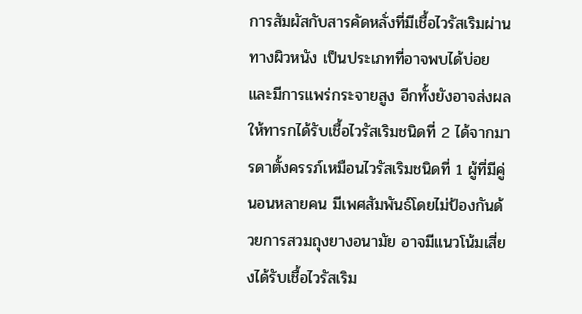การสัมผัสกับสารคัดหลั่งที่มีเชื้อไวรัสเริมผ่านทางผิวหนัง เป็นประเภทที่อาจพบได้บ่อยและมีการแพร่กระจายสูง อีกทั้งยังอาจส่งผลให้ทารกได้รับเชื้อไวรัสเริมชนิดที่ 2 ได้จากมารดาตั้งครรภ์เหมือนไวรัสเริมชนิดที่ 1 ผู้ที่มีคู่นอนหลายคน มีเพศสัมพันธ์โดยไม่ป้องกันด้วยการสวมถุงยางอนามัย อาจมีแนวโน้มเสี่ยงได้รับเชื้อไวรัสเริม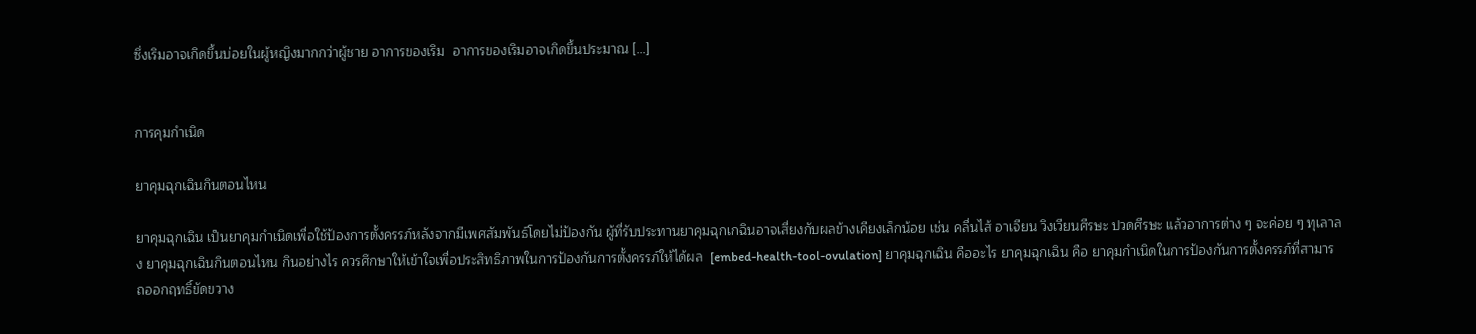ซึ่งเริมอาจเกิดขึ้นบ่อยในผู้หญิงมากกว่าผู้ชาย อาการของเริม  อาการของเริมอาจเกิดขึ้นประมาณ […]


การคุมกำเนิด

ยาคุมฉุกเฉินกินตอนไหน

ยาคุมฉุกเฉิน เป็นยาคุมกำเนิดเพื่อใช้ป้องการตั้งครรภ์หลังจากมีเพศสัมพันธ์โดยไม่ป้องกัน ผู้ที่รับประทานยาคุมฉุกเกฉินอาจเสี่ยงกับผลข้างเคียงเล็กน้อย เช่น คลื่นไส้ อาเจียน วิงเวียนศีรษะ ปวดศีรษะ แล้วอาการต่าง ๆ จะค่อย ๆ ทุเลาลง ยาคุมฉุกเฉินกินตอนไหน กินอย่างไร ควรศึกษาให้เข้าใจเพื่อประสิทธิภาพในการป้องกันการตั้งครรภ์ให้ได้ผล  [embed-health-tool-ovulation] ยาคุมฉุกเฉิน คืออะไร ยาคุมฉุกเฉิน คือ ยาคุมกำเนิดในการป้องกันการตั้งครรภ์ที่สามารถออกฤทธิ์ขัดขวาง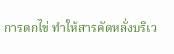การตกไข่ ทำให้สารคัดหลั่งบริเว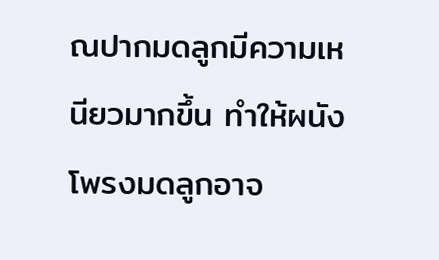ณปากมดลูกมีความเหนียวมากขึ้น ทำให้ผนังโพรงมดลูกอาจ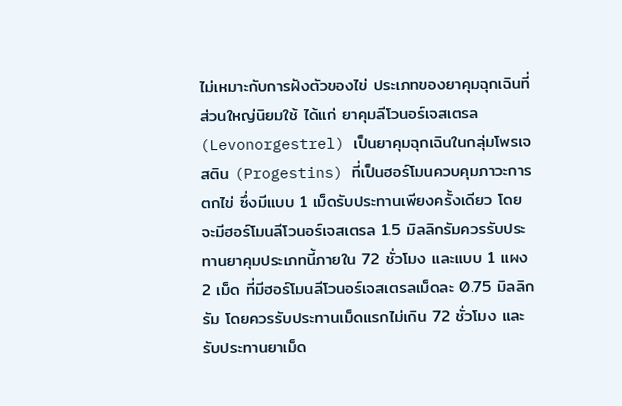ไม่เหมาะกับการฝังตัวของไข่ ประเภทของยาคุมฉุกเฉินที่ส่วนใหญ่นิยมใช้ ได้แก่ ยาคุมลีโวนอร์เจสเตรล (Levonorgestrel) เป็นยาคุมฉุกเฉินในกลุ่มโพรเจสติน (Progestins) ที่เป็นฮอร์โมนควบคุมภาวะการตกไข่ ซึ่งมีแบบ 1 เม็ดรับประทานเพียงครั้งเดียว โดยจะมีฮอร์โมนลีโวนอร์เจสเตรล 1.5 มิลลิกรัมควรรับประทานยาคุมประเภทนี้ภายใน 72 ชั่วโมง และแบบ 1 แผง 2 เม็ด ที่มีฮอร์โมนลีโวนอร์เจสเตรลเม็ดละ 0.75 มิลลิกรัม โดยควรรับประทานเม็ดแรกไม่เกิน 72 ชั่วโมง และรับประทานยาเม็ด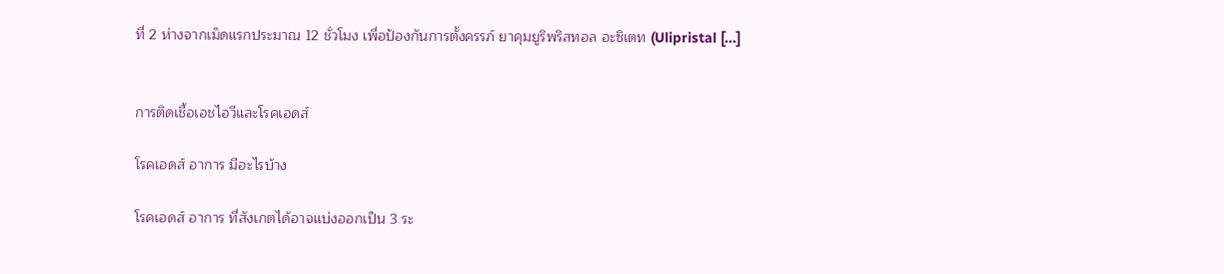ที่ 2 ห่างจากเม็ดแรกประมาณ 12 ชั่วโมง เพื่อป้องกันการตั้งครรภ์ ยาคุมยูริพริสทอล อะซิเตท (Ulipristal […]


การติดเชื้อเอชไอวีและโรคเอดส์

โรคเอดส์ อาการ มีอะไรบ้าง

โรคเอดส์ อาการ ที่สังเกตได้อาจแบ่งออกเป็น 3 ระ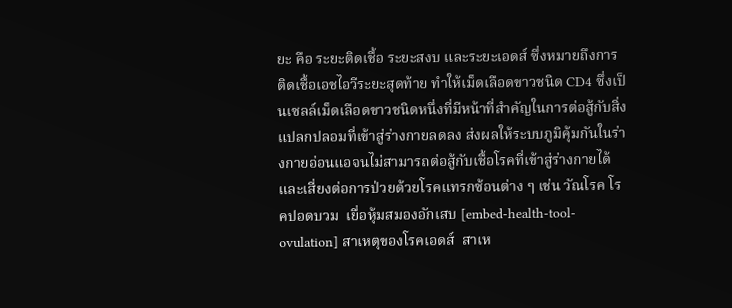ยะ คือ ระยะติดเชื้อ ระยะสงบ และระยะเอดส์ ซึ่งหมายถึงการติดเชื้อเอชไอวีระยะสุดท้าย ทำให้เม็ดเลือดขาวชนิด CD4 ซึ่งเป็นเซลล์เม็ดเลือดขาวชนิดหนึ่งที่มีหน้าที่สำคัญในการต่อสู้กับสิ่งแปลกปลอมที่เข้าสู่ร่างกายลดลง ส่งผลให้ระบบภูมิคุ้มกันในร่างกายอ่อนแอจนไม่สามารถต่อสู้กับเชื้อโรคที่เข้าสู่ร่างกายได้ และเสี่ยงต่อการป่วยด้วยโรคแทรกซ้อนต่าง ๆ เช่น วัณโรค โรคปอดบวม  เยื่อหุ้มสมองอักเสบ [embed-health-tool-ovulation] สาเหตุของโรคเอดส์  สาเห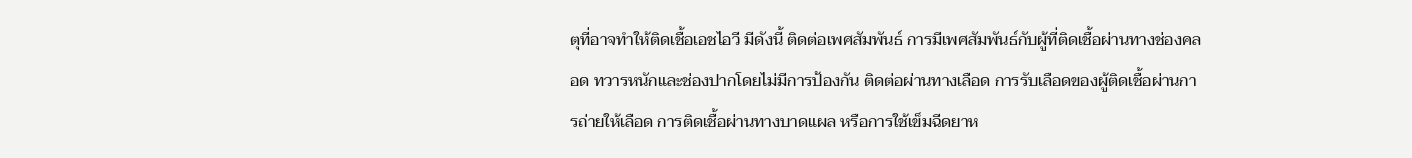ตุที่อาจทำให้ติดเชื้อเอชไอวี มีดังนี้ ติดต่อเพศสัมพันธ์ การมีเพศสัมพันธ์กับผู้ที่ติดเชื้อผ่านทางช่องคลอด ทวารหนักและช่องปากโดยไม่มีการป้องกัน ติดต่อผ่านทางเลือด การรับเลือดของผู้ติดเชื้อผ่านการถ่ายให้เลือด การติดเชื้อผ่านทางบาดแผล หรือการใช้เข็มฉีดยาห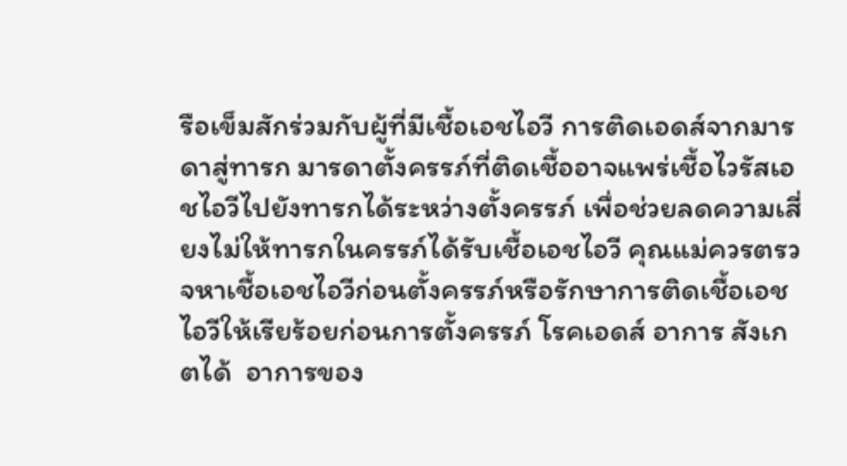รือเข็มสักร่วมกับผู้ที่มีเชื้อเอชไอวี การติดเอดส์จากมารดาสู่ทารก มารดาตั้งครรภ์ที่ติดเชื้ออาจแพร่เชื้อไวรัสเอชไอวีไปยังทารกได้ระหว่างตั้งครรภ์ เพื่อช่วยลดความเสี่ยงไม่ให้ทารกในครรภ์ได้รับเชื้อเอชไอวี คุณแม่ควรตรวจหาเชื้อเอชไอวีก่อนตั้งครรภ์หรือรักษาการติดเชื้อเอชไอวีให้เรียร้อยก่อนการตั้งครรภ์ โรคเอดส์ อาการ สังเกตได้  อาการของ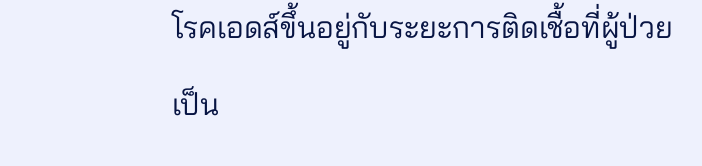โรคเอดส์ขึ้นอยู่กับระยะการติดเชื้อที่ผู้ป่วยเป็น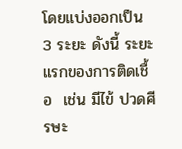โดยแบ่งออกเป็น 3 ระยะ ดังนี้ ระยะแรกของการติดเชื้อ  เช่น มีไข้ ปวดศีรษะ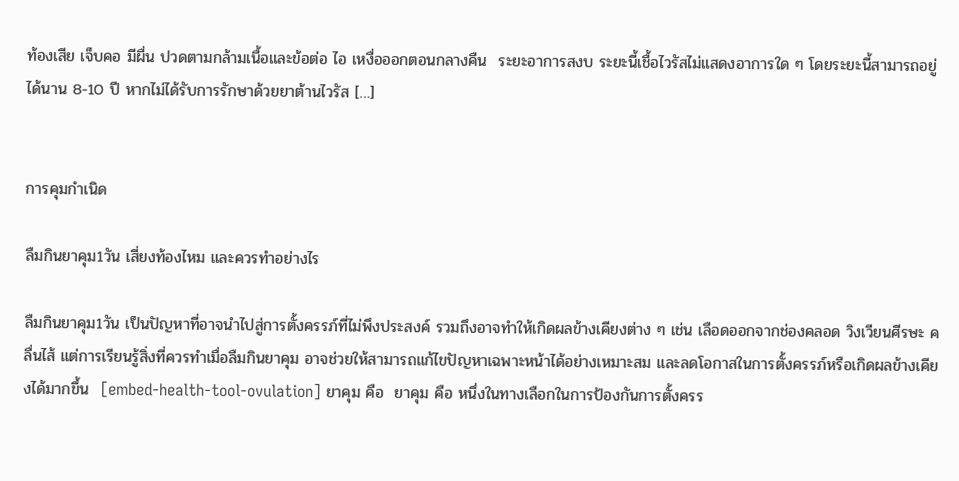ท้องเสีย เจ็บคอ มีผื่น ปวดตามกล้ามเนื้อและข้อต่อ ไอ เหงื่อออกตอนกลางคืน  ระยะอาการสงบ ระยะนี้เชื้อไวรัสไม่แสดงอาการใด ๆ โดยระยะนี้สามารถอยู่ได้นาน 8-10 ปี หากไม่ได้รับการรักษาด้วยยาต้านไวรัส […]


การคุมกำเนิด

ลืมกินยาคุม1วัน เสี่ยงท้องไหม และควรทำอย่างไร

ลืมกินยาคุม1วัน เป็นปัญหาที่อาจนำไปสู่การตั้งครรภ์ที่ไม่พึงประสงค์ รวมถึงอาจทำให้เกิดผลข้างเคียงต่าง ๆ เช่น เลือดออกจากช่องคลอด วิงเวียนศีรษะ คลื่นไส้ แต่การเรียนรู้สิ่งที่ควรทำเมื่อลืมกินยาคุม อาจช่วยให้สามารถแก้ไขปัญหาเฉพาะหน้าได้อย่างเหมาะสม และลดโอกาสในการตั้งครรภ์หรือเกิดผลข้างเคียงได้มากขึ้น  [embed-health-tool-ovulation] ยาคุม คือ  ยาคุม คือ หนึ่งในทางเลือกในการป้องกันการตั้งครร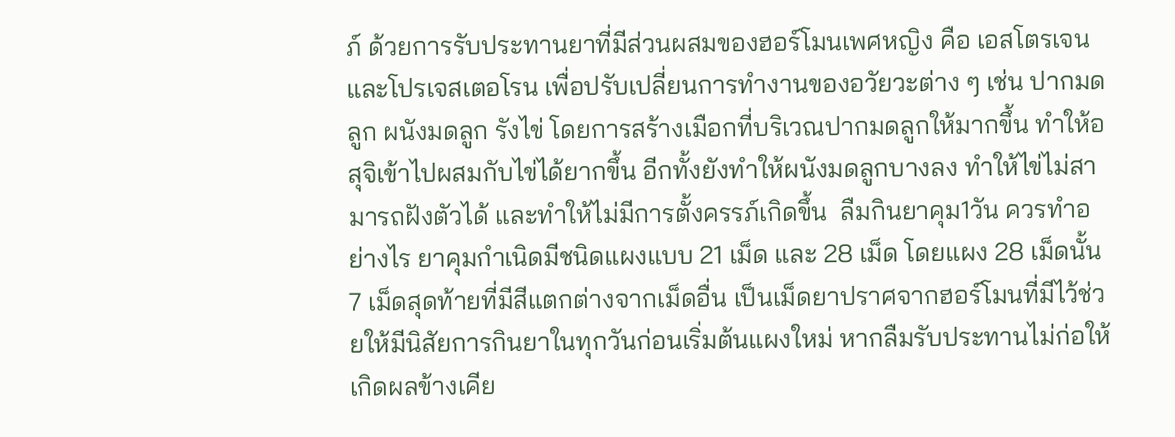ภ์ ด้วยการรับประทานยาที่มีส่วนผสมของฮอร์โมนเพศหญิง คือ เอสโตรเจนและโปรเจสเตอโรน เพื่อปรับเปลี่ยนการทำงานของอวัยวะต่าง ๆ เช่น ปากมดลูก ผนังมดลูก รังไข่ โดยการสร้างเมือกที่บริเวณปากมดลูกให้มากขึ้น ทำให้อสุจิเข้าไปผสมกับไข่ได้ยากขึ้น อีกทั้งยังทำให้ผนังมดลูกบางลง ทำให้ไข่ไม่สามารถฝังตัวได้ และทำให้ไม่มีการตั้งครรภ์เกิดขึ้น  ลืมกินยาคุม1วัน ควรทำอย่างไร ยาคุมกำเนิดมีชนิดแผงแบบ 21 เม็ด และ 28 เม็ด โดยแผง 28 เม็ดนั้น 7 เม็ดสุดท้ายที่มีสีแตกต่างจากเม็ดอื่น เป็นเม็ดยาปราศจากฮอร์โมนที่มีไว้ช่วยให้มีนิสัยการกินยาในทุกวันก่อนเริ่มต้นแผงใหม่ หากลืมรับประทานไม่ก่อให้เกิดผลข้างเคีย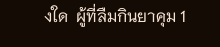งใด  ผู้ที่ลืมกินยาคุม 1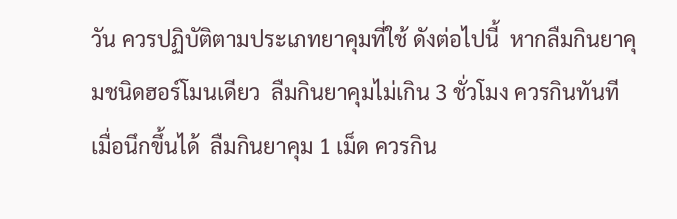วัน ควรปฏิบัติตามประเภทยาคุมที่ใช้ ดังต่อไปนี้  หากลืมกินยาคุมชนิดฮอร์โมนเดียว  ลืมกินยาคุมไม่เกิน 3 ชั่วโมง ควรกินทันทีเมื่อนึกขึ้นได้  ลืมกินยาคุม 1 เม็ด ควรกิน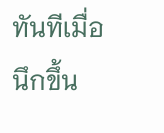ทันทีเมื่อนึกขึ้น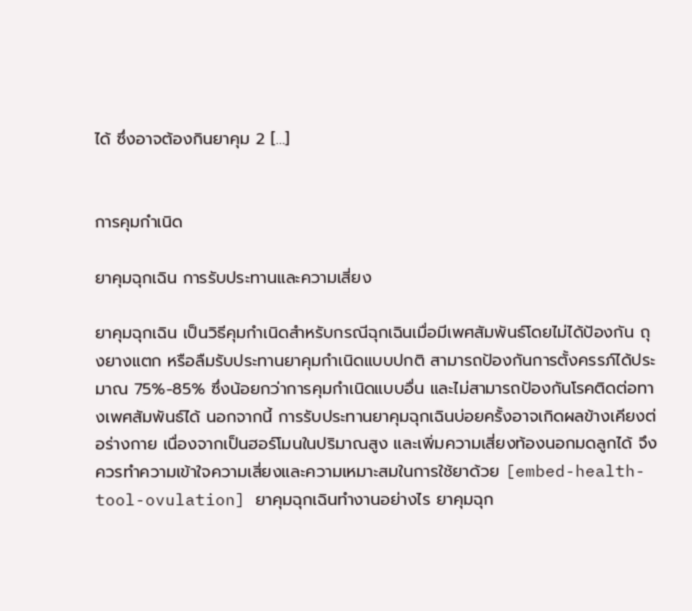ได้ ซึ่งอาจต้องกินยาคุม 2 […]


การคุมกำเนิด

ยาคุมฉุกเฉิน การรับประทานและความเสี่ยง

ยาคุมฉุกเฉิน เป็นวิธีคุมกำเนิดสำหรับกรณีฉุกเฉินเมื่อมีเพศสัมพันธ์โดยไม่ได้ป้องกัน ถุงยางแตก หรือลืมรับประทานยาคุมกำเนิดแบบปกติ สามารถป้องกันการตั้งครรภ์ได้ประมาณ 75%-85% ซึ่งน้อยกว่าการคุมกำเนิดแบบอื่น และไม่สามารถป้องกันโรคติดต่อทางเพศสัมพันธ์ได้ นอกจากนี้ การรับประทานยาคุมฉุกเฉินบ่อยครั้งอาจเกิดผลข้างเคียงต่อร่างกาย เนื่องจากเป็นฮอร์โมนในปริมาณสูง และเพิ่มความเสี่ยงท้องนอกมดลูกได้ จึงควรทำความเข้าใจความเสี่ยงและความเหมาะสมในการใช้ยาด้วย [embed-health-tool-ovulation] ยาคุมฉุกเฉินทำงานอย่างไร ยาคุมฉุก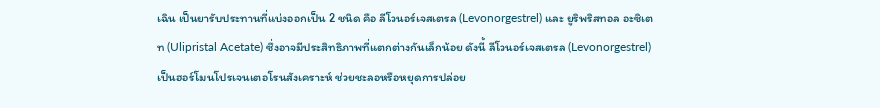เฉิน เป็นยารับประทานที่แบ่งออกเป็น 2 ชนิด คือ ลีโวนอร์เจสเตรล (Levonorgestrel) และ ยูริพริสทอล อะซิเตท (Ulipristal Acetate) ซึ่งอาจมีประสิทธิภาพที่แตกต่างกันเล็กน้อย ดังนี้ ลีโวนอร์เจสเตรล (Levonorgestrel) เป็นฮอร์โมนโปรเจนเตอโรนสังเคราะห์ ช่วยชะลอหรือหยุดการปล่อย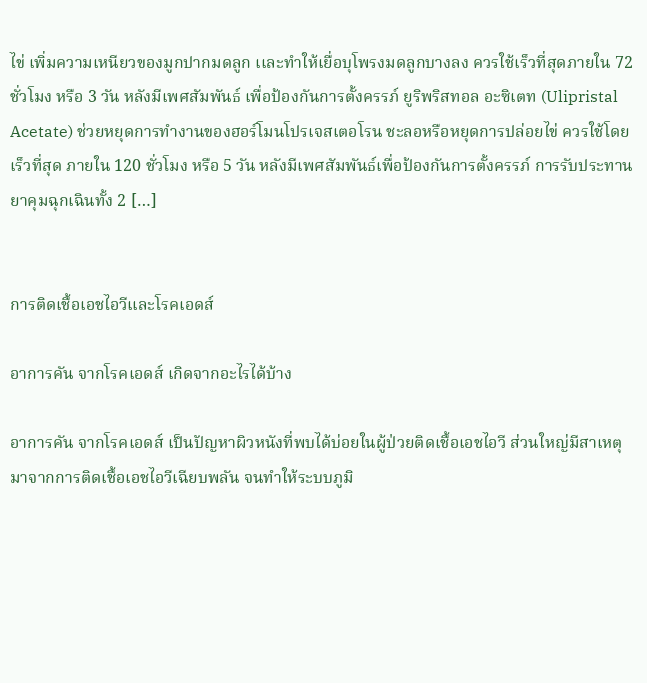ไข่ เพิ่มความเหนียวของมูกปากมดลูก เเละทำให้เยื่อบุโพรงมดลูกบางลง ควรใช้เร็วที่สุดภายใน 72 ชั่วโมง หรือ 3 วัน หลังมีเพศสัมพันธ์ เพื่อป้องกันการตั้งครรภ์ ยูริพริสทอล อะซิเตท (Ulipristal Acetate) ช่วยหยุดการทำงานของฮอร์โมนโปรเจสเตอโรน ชะลอหรือหยุดการปล่อยไข่ ควรใช้โดยเร็วที่สุด ภายใน 120 ชั่วโมง หรือ 5 วัน หลังมีเพศสัมพันธ์เพื่อป้องกันการตั้งครรภ์ การรับประทานยาคุมฉุกเฉินทั้ง 2 […]


การติดเชื้อเอชไอวีและโรคเอดส์

อาการคัน จากโรคเอดส์ เกิดจากอะไรได้บ้าง

อาการคัน จากโรคเอดส์ เป็นปัญหาผิวหนังที่พบได้บ่อยในผู้ป่วยติดเชื้อเอชไอวี ส่วนใหญ่มีสาเหตุมาจากการติดเชื้อเอชไอวีเฉียบพลัน จนทำให้ระบบภูมิ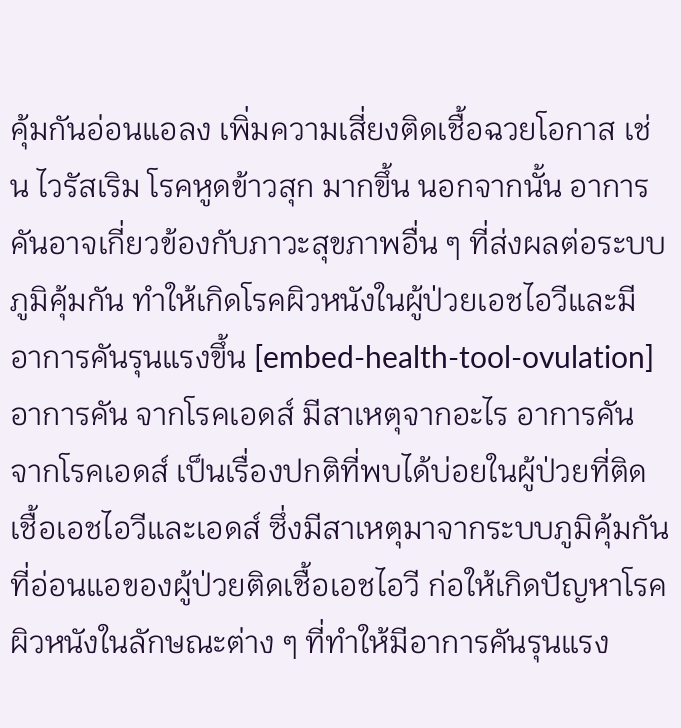คุ้มกันอ่อนแอลง เพิ่มความเสี่ยงติดเชื้อฉวยโอกาส เช่น ไวรัสเริม โรคหูดข้าวสุก มากขึ้น นอกจากนั้น อาการคันอาจเกี่ยวข้องกับภาวะสุขภาพอื่น ๆ ที่ส่งผลต่อระบบภูมิคุ้มกัน ทำให้เกิดโรคผิวหนังในผู้ป่วยเอชไอวีและมีอาการคันรุนแรงขึ้น [embed-health-tool-ovulation] อาการคัน จากโรคเอดส์ มีสาเหตุจากอะไร อาการคัน จากโรคเอดส์ เป็นเรื่องปกติที่พบได้บ่อยในผู้ป่วยที่ติดเชื้อเอชไอวีและเอดส์ ซึ่งมีสาเหตุมาจากระบบภูมิคุ้มกันที่อ่อนแอของผู้ป่วยติดเชื้อเอชไอวี ก่อให้เกิดปัญหาโรคผิวหนังในลักษณะต่าง ๆ ที่ทำให้มีอาการคันรุนแรง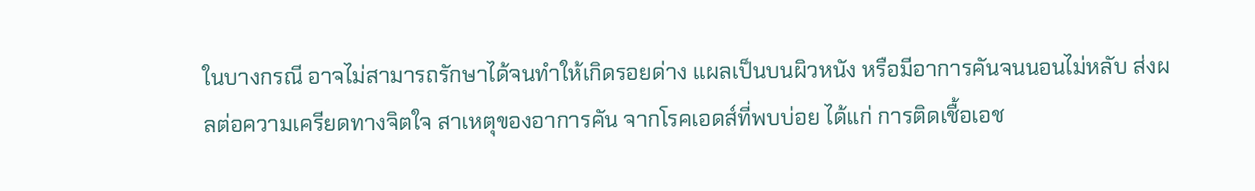ในบางกรณี อาจไม่สามารถรักษาได้จนทำให้เกิดรอยด่าง แผลเป็นบนผิวหนัง หรือมีอาการคันจนนอนไม่หลับ ส่งผลต่อความเครียดทางจิตใจ สาเหตุของอาการคัน จากโรคเอดส์ที่พบบ่อย ได้แก่ การติดเชื้อเอช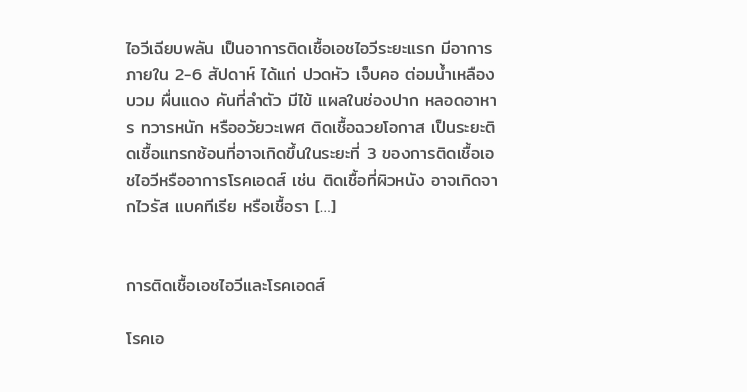ไอวีเฉียบพลัน เป็นอาการติดเชื้อเอชไอวีระยะแรก มีอาการภายใน 2-6 สัปดาห์ ได้แก่ ปวดหัว เจ็บคอ ต่อมน้ำเหลืองบวม ผื่นแดง คันที่ลำตัว มีไข้ แผลในช่องปาก หลอดอาหาร ทวารหนัก หรืออวัยวะเพศ ติดเชื้อฉวยโอกาส เป็นระยะติดเชื้อแทรกซ้อนที่อาจเกิดขึ้นในระยะที่ 3 ของการติดเชื้อเอชไอวีหรืออาการโรคเอดส์ เช่น ติดเชื้อที่ผิวหนัง อาจเกิดจากไวรัส แบคทีเรีย หรือเชื้อรา […]


การติดเชื้อเอชไอวีและโรคเอดส์

โรคเอ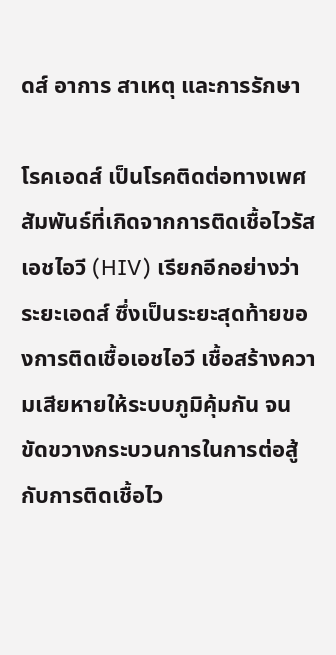ดส์ อาการ สาเหตุ และการรักษา

โรคเอดส์ เป็นโรคติดต่อทางเพศสัมพันธ์ที่เกิดจากการติดเชื้อไวรัสเอชไอวี (HIV) เรียกอีกอย่างว่า ระยะเอดส์ ซึ่งเป็นระยะสุดท้ายของการติดเชื้อเอชไอวี เชื้อสร้างความเสียหายให้ระบบภูมิคุ้มกัน จนขัดขวางกระบวนการในการต่อสู้กับการติดเชื้อไว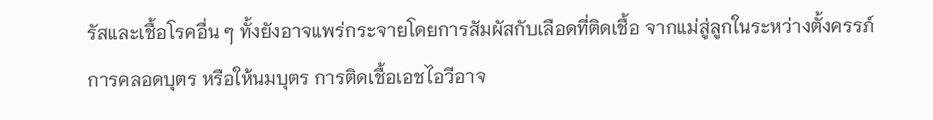รัสและเชื้อโรคอื่น ๆ ทั้งยังอาจแพร่กระจายโดยการสัมผัสกับเลือดที่ติดเชื้อ จากแม่สู่ลูกในระหว่างตั้งครรภ์ การคลอดบุตร หรือให้นมบุตร การติดเชื้อเอชไอวีอาจ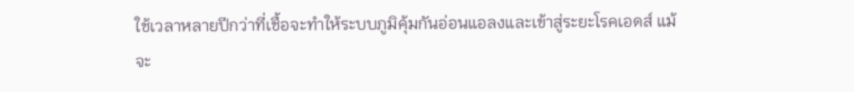ใช้เวลาหลายปีกว่าที่เชื้อจะทำให้ระบบภูมิคุ้มกันอ่อนแอลงและเข้าสู่ระยะโรคเอดส์ แม้จะ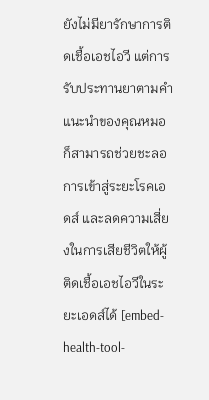ยังไม่มียารักษาการติดเชื้อเอชไอวี แต่การรับประทานยาตามคำแนะนำของคุณหมอก็สามารถช่วยชะลอการเข้าสู่ระยะโรคเอดส์ และลดความเสี่ยงในการเสียชีวิตให้ผู้ติดเชื้อเอชไอวีในระยะเอดส์ได้ [embed-health-tool-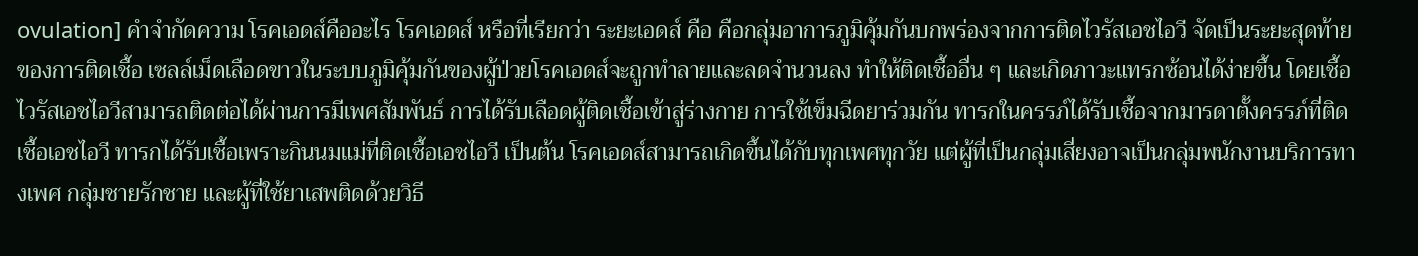ovulation] คำจำกัดความ โรคเอดส์คืออะไร โรคเอดส์ หรือที่เรียกว่า ระยะเอดส์ คือ คือกลุ่มอาการภูมิคุ้มกันบกพร่องจากการติดไวรัสเอชไอวี จัดเป็นระยะสุดท้ายของการติดเชื้อ เซลล์เม็ดเลือดขาวในระบบภูมิคุ้มกันของผู้ป่วยโรคเอดส์จะถูกทำลายและลดจำนวนลง ทำให้ติดเชื้ออื่น ๆ และเกิดภาวะแทรกซ้อนได้ง่ายขึ้น โดยเชื้อไวรัสเอชไอวีสามารถติดต่อได้ผ่านการมีเพศสัมพันธ์ การได้รับเลือดผู้ติดเชื้อเข้าสู่ร่างกาย การใช้เข็มฉีดยาร่วมกัน ทารกในครรภ์ได้รับเชื้อจากมารดาตั้งครรภ์ที่ติดเชื้อเอชไอวี ทารกได้รับเชื้อเพราะกินนมแม่ที่ติดเชื้อเอชไอวี เป็นต้น โรคเอดส์สามารถเกิดขึ้นได้กับทุกเพศทุกวัย แต่ผู้ที่เป็นกลุ่มเสี่ยงอาจเป็นกลุ่มพนักงานบริการทางเพศ กลุ่มชายรักชาย และผู้ที่ใช้ยาเสพติดด้วยวิธี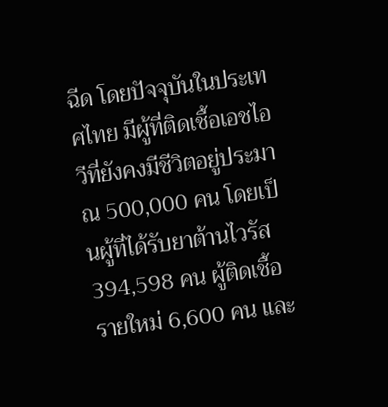ฉีด โดยปัจจุบันในประเทศไทย มีผู้ที่ติดเชื้อเอชไอวีที่ยังคงมีชีวิตอยู่ประมาณ 500,000 คน โดยเป็นผู้ที่ได้รับยาต้านไวรัส 394,598 คน ผู้ติดเชื้อรายใหม่ 6,600 คน และ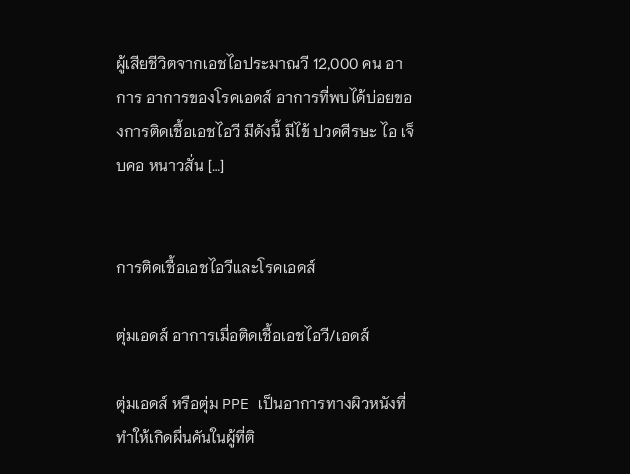ผู้เสียชีวิตจากเอชไอประมาณวี 12,000 คน อาการ อาการของโรคเอดส์ อาการที่พบได้บ่อยของการติดเชื้อเอชไอวี มีดังนี้ มีไข้ ปวดศีรษะ ไอ เจ็บคอ หนาวสั่น […]


การติดเชื้อเอชไอวีและโรคเอดส์

ตุ่มเอดส์ อาการเมื่อติดเชื้อเอชไอวี/เอดส์

ตุ่มเอดส์ หรือตุ่ม PPE เป็นอาการทางผิวหนังที่ทำให้เกิดผื่นคันในผู้ที่ติ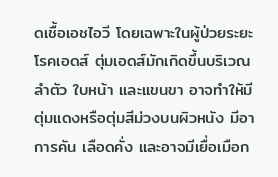ดเชื้อเอชไอวี โดยเฉพาะในผู้ป่วยระยะโรคเอดส์ ตุ่มเอดส์มักเกิดขึ้นบริเวณลำตัว ใบหน้า และแขนขา อาจทำให้มีตุ่มแดงหรือตุ่มสีม่วงบนผิวหนัง มีอาการคัน เลือดคั่ง และอาจมีเยื่อเมือก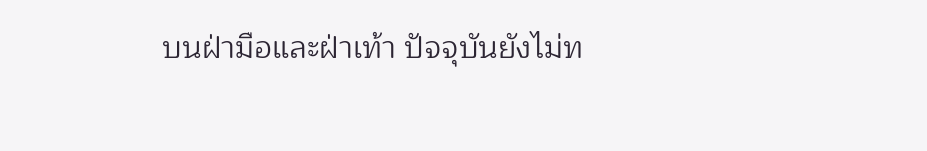บนฝ่ามือและฝ่าเท้า ปัจจุบันยังไม่ท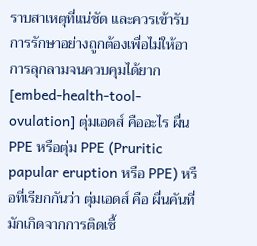ราบสาเหตุที่แน่ชัด และควรเข้ารับการรักษาอย่างถูกต้องเพื่อไม่ให้อาการลุกลามจนควบคุมได้ยาก [embed-health-tool-ovulation] ตุ่มเอดส์ คืออะไร ผื่น PPE หรือตุ่ม PPE (Pruritic papular eruption หรือ PPE) หรือที่เรียกกันว่า ตุ่มเอดส์ คือ ผื่นคันที่มักเกิดจากการติดเชื้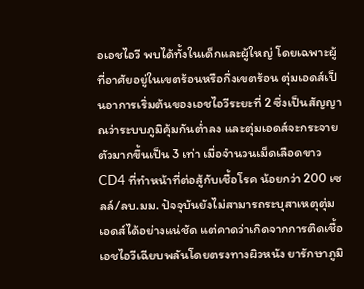อเอชไอวี พบได้ทั้งในเด็กและผู้ใหญ่ โดยเฉพาะผู้ที่อาศัยอยู่ในเขตร้อนหรือกึ่งเขตร้อน ตุ่มเอดส์เป็นอาการเริ่มต้นของเอชไอวีระยะที่ 2 ซึ่งเป็นสัญญาณว่าระบบภูมิคุ้มกันต่ำลง และตุ่มเอดส์จะกระจายตัวมากขึ้นเป็น 3 เท่า เมื่อจำนวนเม็ดเลือดขาว CD4 ที่ทำหน้าที่ต่อสู้กับเชื้อโรค น้อยกว่า 200 เซลล์/ลบ.มม. ปัจจุบันยังไม่สามารถระบุสาเหตุตุ่มเอดส์ได้อย่างแน่ชัด แต่คาดว่าเกิดจากการติดเชื้อเอชไอวีเฉียบพลันโดยตรงทางผิวหนัง ยารักษาภูมิ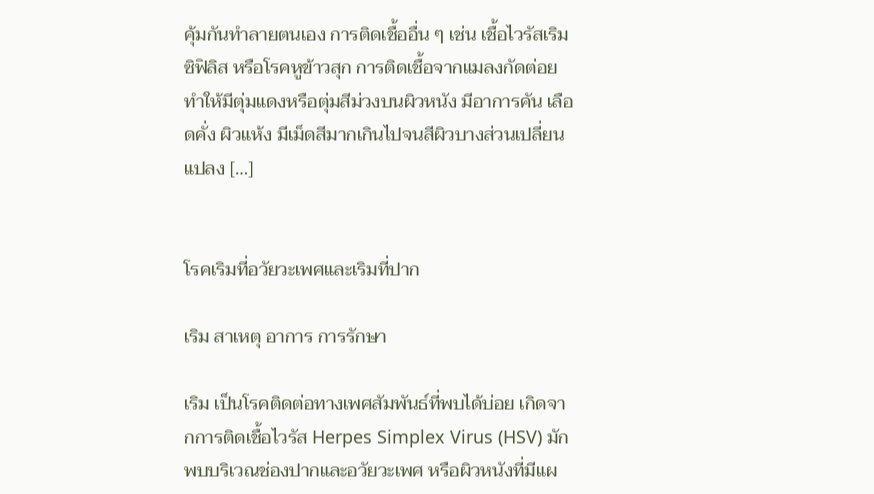คุ้มกันทำลายตนเอง การติดเชื้ออื่น ๆ เช่น เชื้อไวรัสเริม ซิฟิลิส หรือโรคหูข้าวสุก การติดเชื้อจากแมลงกัดต่อย ทำให้มีตุ่มแดงหรือตุ่มสีม่วงบนผิวหนัง มีอาการคัน เลือดคั่ง ผิวแห้ง มีเม็ดสีมากเกินไปจนสีผิวบางส่วนเปลี่ยนแปลง […]


โรคเริมที่อวัยวะเพศและเริมที่ปาก

เริม สาเหตุ อาการ การรักษา

เริม เป็นโรคติดต่อทางเพศสัมพันธ์ที่พบได้บ่อย เกิดจากการติดเชื้อไวรัส Herpes Simplex Virus (HSV) มักพบบริเวณช่องปากและอวัยวะเพศ หรือผิวหนังที่มีแผ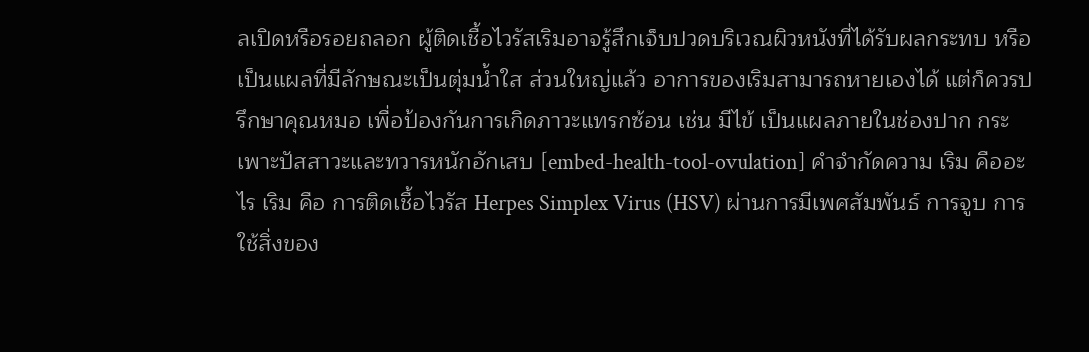ลเปิดหรือรอยถลอก ผู้ติดเชื้อไวรัสเริมอาจรู้สึกเจ็บปวดบริเวณผิวหนังที่ได้รับผลกระทบ หรือเป็นแผลที่มีลักษณะเป็นตุ่มน้ำใส ส่วนใหญ่แล้ว อาการของเริมสามารถหายเองได้ แต่ก็ควรปรึกษาคุณหมอ เพื่อป้องกันการเกิดภาวะแทรกซ้อน เช่น มีไข้ เป็นแผลภายในช่องปาก กระเพาะปัสสาวะและทวารหนักอักเสบ [embed-health-tool-ovulation] คำจำกัดความ เริม คืออะไร เริม คือ การติดเชื้อไวรัส Herpes Simplex Virus (HSV) ผ่านการมีเพศสัมพันธ์ การจูบ การใช้สิ่งของ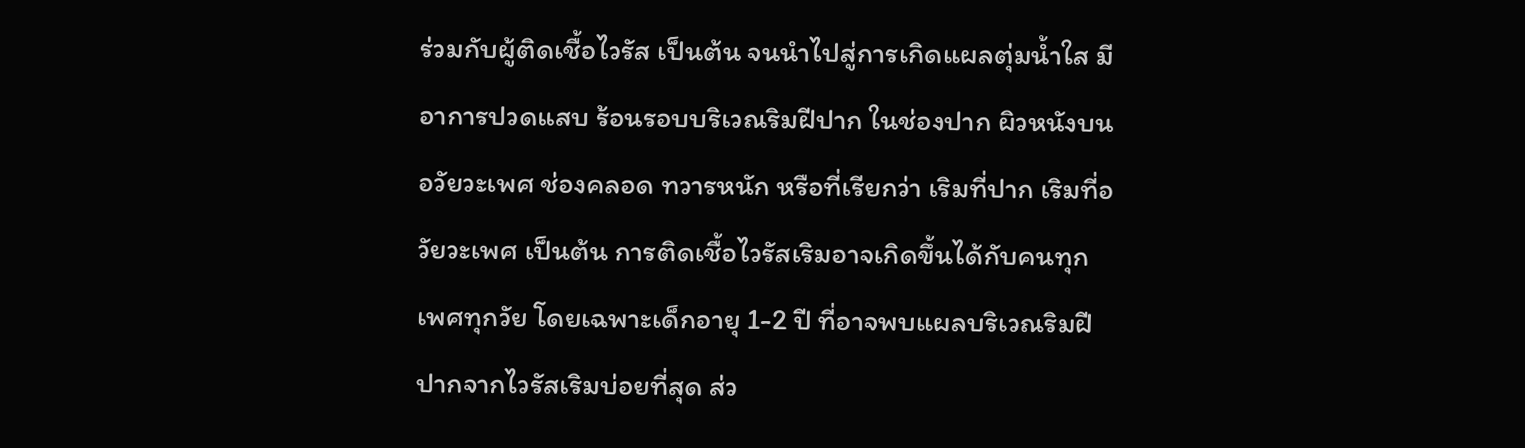ร่วมกับผู้ติดเชื้อไวรัส เป็นต้น จนนำไปสู่การเกิดแผลตุ่มน้ำใส มีอาการปวดแสบ ร้อนรอบบริเวณริมฝีปาก ในช่องปาก ผิวหนังบนอวัยวะเพศ ช่องคลอด ทวารหนัก หรือที่เรียกว่า เริมที่ปาก เริมที่อวัยวะเพศ เป็นต้น การติดเชื้อไวรัสเริมอาจเกิดขึ้นได้กับคนทุกเพศทุกวัย โดยเฉพาะเด็กอายุ 1-2 ปี ที่อาจพบแผลบริเวณริมฝีปากจากไวรัสเริมบ่อยที่สุด ส่ว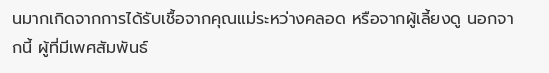นมากเกิดจากการได้รับเชื้อจากคุณแม่ระหว่างคลอด หรือจากผู้เลี้ยงดู นอกจากนี้ ผู้ที่มีเพศสัมพันธ์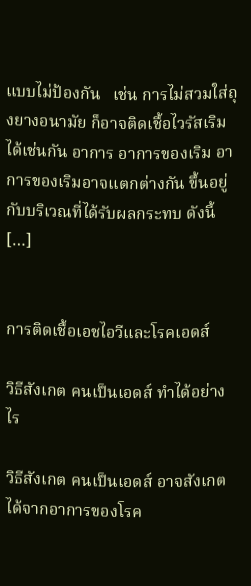แบบไม่ป้องกัน   เช่น การไม่สวมใส่ถุงยางอนามัย ก็อาจติดเชื้อไวรัสเริมได้เช่นกัน อาการ อาการของเริม อาการของเริมอาจแตกต่างกัน ขึ้นอยู่กับบริเวณที่ได้รับผลกระทบ ดังนี้ […]


การติดเชื้อเอชไอวีและโรคเอดส์

วิธีสังเกต คนเป็นเอดส์ ทำได้อย่างไร

วิธีสังเกต คนเป็นเอดส์ อาจสังเกตได้จากอาการของโรค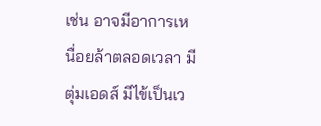เช่น อาจมีอาการเหนื่อยล้าตลอดเวลา มีตุ่มเอดส์ มีไข้เป็นเว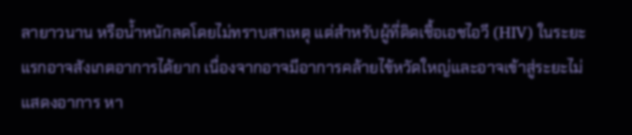ลายาวนาน หรือน้ำหนักลดโดยไม่ทราบสาเหตุ แต่สำหรับผู้ที่ติดเชื้อเอชไอวี (HIV) ในระยะแรกอาจสังเกตอาการได้ยาก เนื่องจากอาจมีอาการคล้ายไข้หวัดใหญ่และอาจเข้าสู่ระยะไม่แสดงอาการ หา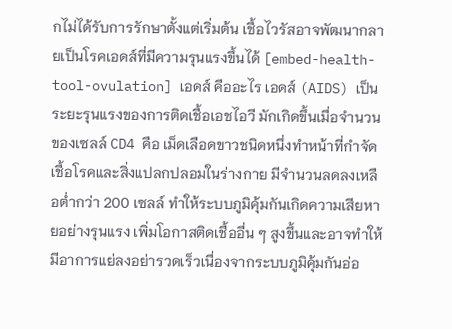กไม่ได้รับการรักษาตั้งแต่เริ่มต้น เชื้อไวรัสอาจพัฒนากลายเป็นโรคเอดส์ที่มีความรุนแรงขึ้นได้ [embed-health-tool-ovulation] เอดส์ คืออะไร เอดส์ (AIDS) เป็นระยะรุนแรงของการติดเชื้อเอชไอวี มักเกิดขึ้นเมื่อจำนวนของเซลล์ CD4 คือ เม็ดเลือดขาวชนิดหนึ่งทำหน้าที่กำจัดเชื้อโรคและสิ่งแปลกปลอมในร่างกาย มีจำนวนลดลงเหลือต่ำกว่า 200 เซลล์ ทำให้ระบบภูมิคุ้มกันเกิดความเสียหายอย่างรุนแรง เพิ่มโอกาสติดเชื้ออื่น ๆ สูงขึ้นและอาจทำให้มีอาการแย่ลงอย่ารวดเร็วเนื่องจากระบบภูมิคุ้มกันอ่อ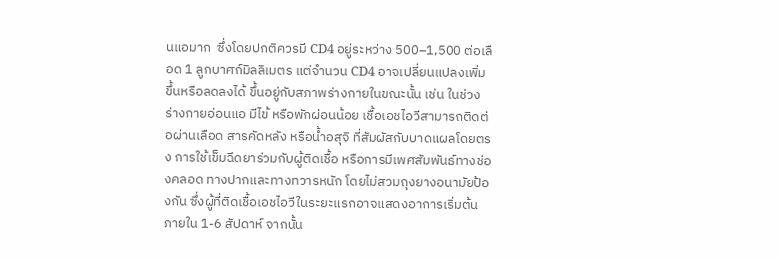นแอมาก  ซึ่งโดยปกติควรมี CD4 อยู่ระหว่าง 500–1,500 ต่อเลือด 1 ลูกบาศก์มิลลิเมตร แต่จำนวน CD4 อาจเปลี่ยนแปลงเพิ่มขึ้นหรือลดลงได้ ขึ้นอยู่กับสภาพร่างกายในขณะนั้น เช่น ในช่วงร่างกายอ่อนแอ มีไข้ หรือพักผ่อนน้อย เชื้อเอชไอวีสามารถติดต่อผ่านเลือด สารคัดหลัง หรือน้ำอสุจิ ที่สัมผัสกับบาดแผลโดยตรง การใช้เข็มฉีดยาร่วมกับผู้ติดเชื้อ หรือการมีเพศสัมพันธ์ทางช่องคลอด ทางปากและทางทวารหนัก โดยไม่สวมถุงยางอนามัยป้องกัน ซึ่งผู้ที่ติดเชื้อเอชไอวีในระยะแรกอาจแสดงอาการเริ่มต้นภายใน 1-6 สัปดาห์ จากนั้น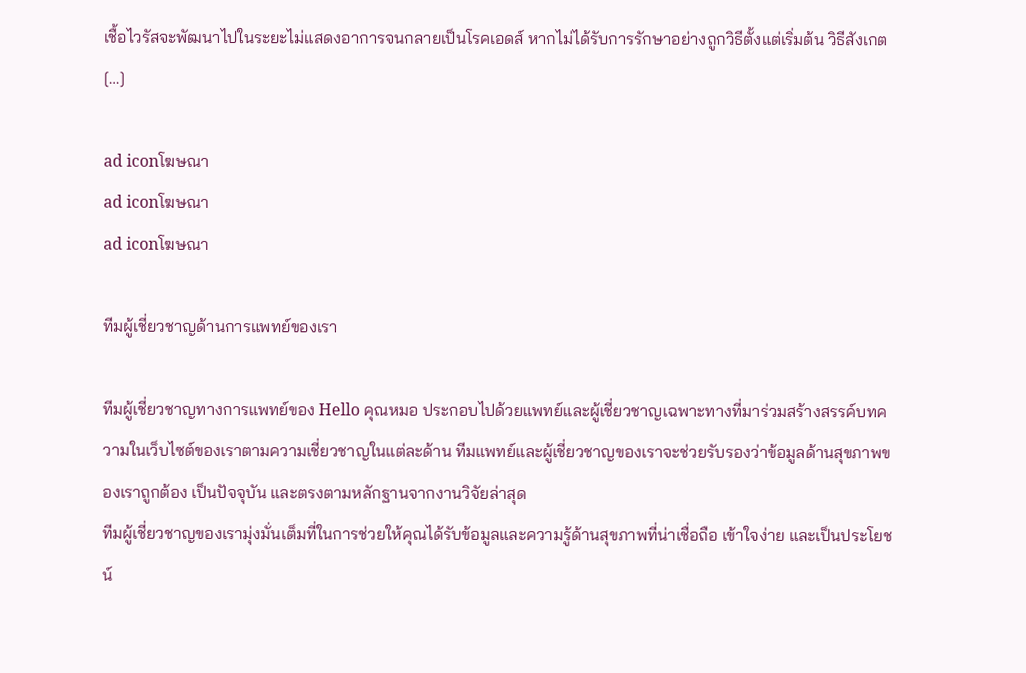เชื้อไวรัสจะพัฒนาไปในระยะไม่แสดงอาการจนกลายเป็นโรคเอดส์ หากไม่ได้รับการรักษาอย่างถูกวิธีตั้งแต่เริ่มต้น วิธีสังเกต […]

ad iconโฆษณา
ad iconโฆษณา
ad iconโฆษณา

ทีมผู้เชี่ยวชาญด้านการแพทย์ของเรา

ทีมผู้เชี่ยวชาญทางการแพทย์ของ Hello คุณหมอ ประกอบไปด้วยแพทย์และผู้เชี่ยวชาญเฉพาะทางที่มาร่วมสร้างสรรค์บทความในเว็บไซต์ของเราตามความเชี่ยวชาญในแต่ละด้าน ทีมแพทย์และผู้เชี่ยวชาญของเราจะช่วยรับรองว่าข้อมูลด้านสุขภาพของเราถูกต้อง เป็นปัจจุบัน และตรงตามหลักฐานจากงานวิจัยล่าสุด
ทีมผู้เชี่ยวชาญของเรามุ่งมั่นเต็มที่ในการช่วยให้คุณได้รับข้อมูลและความรู้ด้านสุขภาพที่น่าเชื่อถือ เข้าใจง่าย และเป็นประโยชน์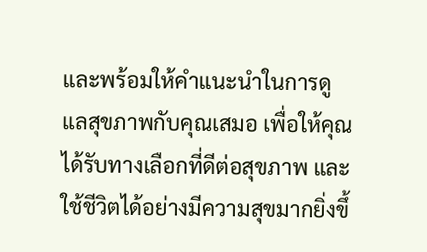และพร้อมให้คำแนะนำในการดูแลสุขภาพกับคุณเสมอ เพื่อให้คุณได้รับทางเลือกที่ดีต่อสุขภาพ และใช้ชีวิตได้อย่างมีความสุขมากยิ่งขึ้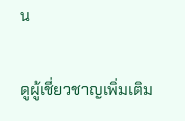น

ดูผู้เชี่ยวชาญเพิ่มเติม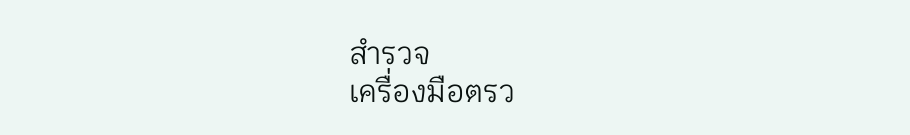สำรวจ
เครื่องมือตรว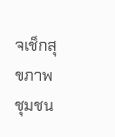จเช็กสุขภาพ
ชุมชน